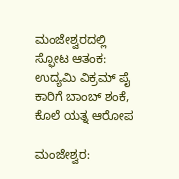ಮಂಜೇಶ್ವರದಲ್ಲಿ ಸ್ಫೋಟ ಆತಂಕ: ಉದ್ಯಮಿ ವಿಕ್ರಮ್ ಪೈ ಕಾರಿಗೆ ಬಾಂಬ್ ಶಂಕೆ, ಕೊಲೆ ಯತ್ನ ಆರೋಪ

ಮಂಜೇಶ್ವರ: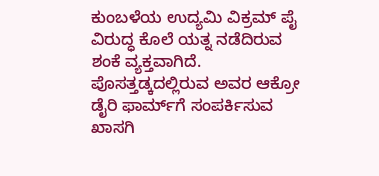ಕುಂಬಳೆಯ ಉದ್ಯಮಿ ವಿಕ್ರಮ್ ಪೈ ವಿರುದ್ಧ ಕೊಲೆ ಯತ್ನ ನಡೆದಿರುವ ಶಂಕೆ ವ್ಯಕ್ತವಾಗಿದೆ. ಪೊಸತ್ತಡ್ಕದಲ್ಲಿರುವ ಅವರ ಆಕ್ರೋ ಡೈರಿ ಫಾರ್ಮ್‌ಗೆ ಸಂಪರ್ಕಿಸುವ ಖಾಸಗಿ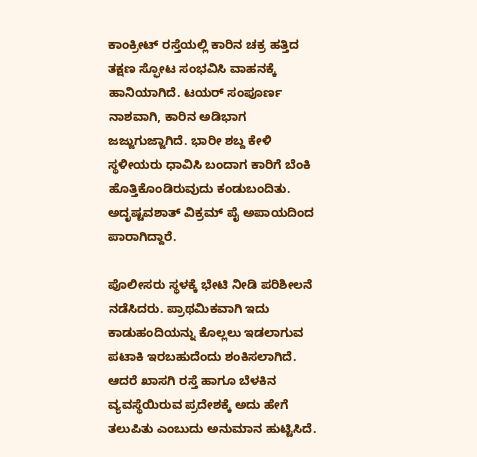ಕಾಂಕ್ರೀಟ್ ರಸ್ತೆಯಲ್ಲಿ ಕಾರಿನ ಚಕ್ರ ಹತ್ತಿದ ತಕ್ಷಣ ಸ್ಫೋಟ ಸಂಭವಿಸಿ ವಾಹನಕ್ಕೆ ಹಾನಿಯಾಗಿದೆ. ಟಯರ್ ಸಂಪೂರ್ಣ ನಾಶವಾಗಿ, ಕಾರಿನ ಅಡಿಭಾಗ ಜಜ್ಜುಗುಜ್ಜಾಗಿದೆ. ಭಾರೀ ಶಬ್ದ ಕೇಳಿ ಸ್ಥಳೀಯರು ಧಾವಿಸಿ ಬಂದಾಗ ಕಾರಿಗೆ ಬೆಂಕಿ ಹೊತ್ತಿಕೊಂಡಿರುವುದು ಕಂಡುಬಂದಿತು. ಅದೃಷ್ಟವಶಾತ್ ವಿಕ್ರಮ್ ಪೈ ಅಪಾಯದಿಂದ ಪಾರಾಗಿದ್ದಾರೆ.

ಪೊಲೀಸರು ಸ್ಥಳಕ್ಕೆ ಭೇಟಿ ನೀಡಿ ಪರಿಶೀಲನೆ ನಡೆಸಿದರು. ಪ್ರಾಥಮಿಕವಾಗಿ ಇದು ಕಾಡುಹಂದಿಯನ್ನು ಕೊಲ್ಲಲು ಇಡಲಾಗುವ ಪಟಾಕಿ ಇರಬಹುದೆಂದು ಶಂಕಿಸಲಾಗಿದೆ. ಆದರೆ ಖಾಸಗಿ ರಸ್ತೆ ಹಾಗೂ ಬೆಳಕಿನ ವ್ಯವಸ್ಥೆಯಿರುವ ಪ್ರದೇಶಕ್ಕೆ ಅದು ಹೇಗೆ ತಲುಪಿತು ಎಂಬುದು ಅನುಮಾನ ಹುಟ್ಟಿಸಿದೆ.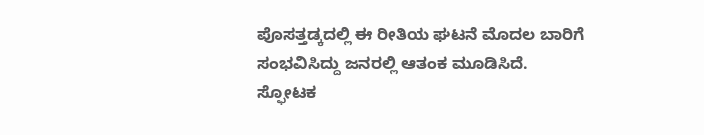ಪೊಸತ್ತಡ್ಕದಲ್ಲಿ ಈ ರೀತಿಯ ಘಟನೆ ಮೊದಲ ಬಾರಿಗೆ ಸಂಭವಿಸಿದ್ದು ಜನರಲ್ಲಿ ಆತಂಕ ಮೂಡಿಸಿದೆ. ಸ್ಫೋಟಕ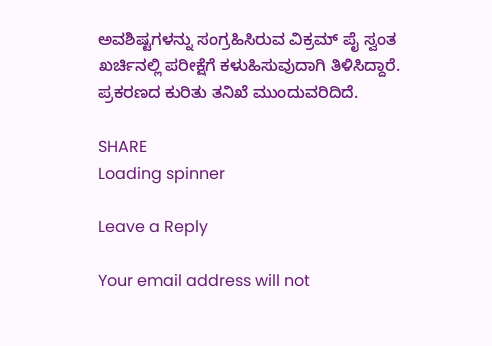ಅವಶಿಷ್ಟಗಳನ್ನು ಸಂಗ್ರಹಿಸಿರುವ ವಿಕ್ರಮ್ ಪೈ ಸ್ವಂತ ಖರ್ಚಿನಲ್ಲಿ ಪರೀಕ್ಷೆಗೆ ಕಳುಹಿಸುವುದಾಗಿ ತಿಳಿಸಿದ್ದಾರೆ. ಪ್ರಕರಣದ ಕುರಿತು ತನಿಖೆ ಮುಂದುವರಿದಿದೆ.

SHARE
Loading spinner

Leave a Reply

Your email address will not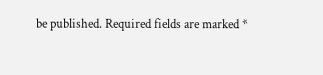be published. Required fields are marked *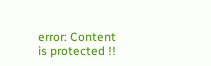error: Content is protected !!